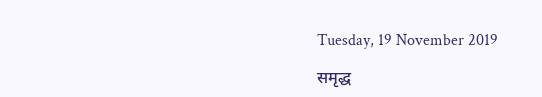Tuesday, 19 November 2019

समृद्ध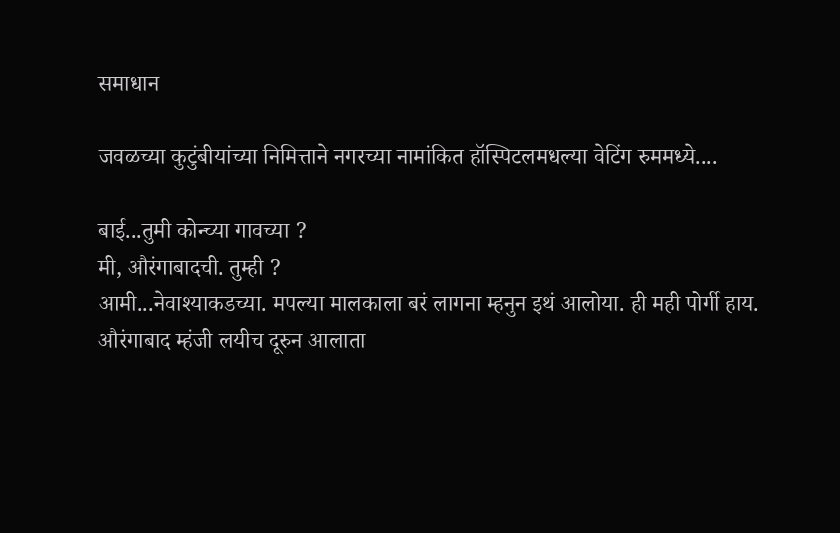समाधान

जवळच्या कुटुंबीयांच्या निमित्ताने नगरच्या नामांकित हॉस्पिटलमधल्या वेटिंग रुममध्ये....

बाई...तुमी कोन्च्या गावच्या ?
मी, औरंगाबादची. तुम्ही ?
आमी...नेवाश्याकडच्या. मपल्या मालकाला बरं लागना म्हनुन इथं आलोया. ही मही पोर्गी हाय.
औरंगाबाद म्हंजी लयीच दूरुन आलाता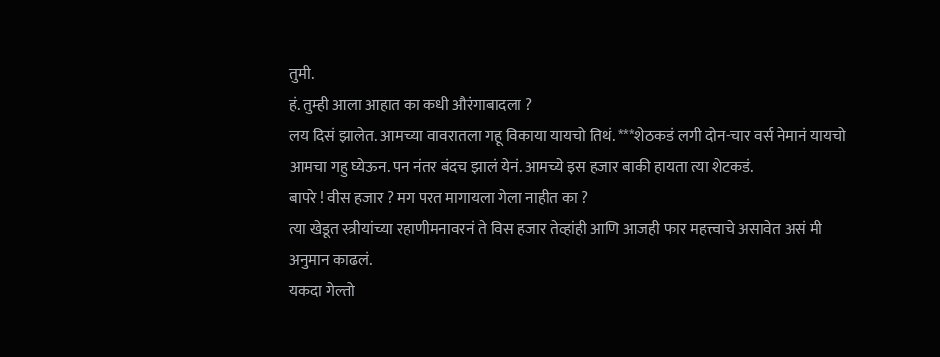तुमी.
हं. तुम्ही आला आहात का कधी औरंगाबादला ?
लय दिसं झालेत. आमच्या वावरातला गहू विकाया यायचो तिथं. ***शेठकडं लगी दोन-चार वर्स नेमानं यायचो आमचा गहु घ्येऊन. पन नंतर बंदच झालं येनं. आमच्ये इस हजार बाकी हायता त्या शेटकडं.
बापरे ! वीस हजार ? मग परत मागायला गेला नाहीत का ?
त्या खेडूत स्त्रीयांच्या रहाणीमनावरनं ते विस हजार तेव्हांही आणि आजही फार महत्त्वाचे असावेत असं मी अनुमान काढलं.
यकदा गेल्तो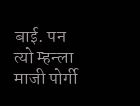बाई. पन त्यो म्हन्ला माजी पोर्गी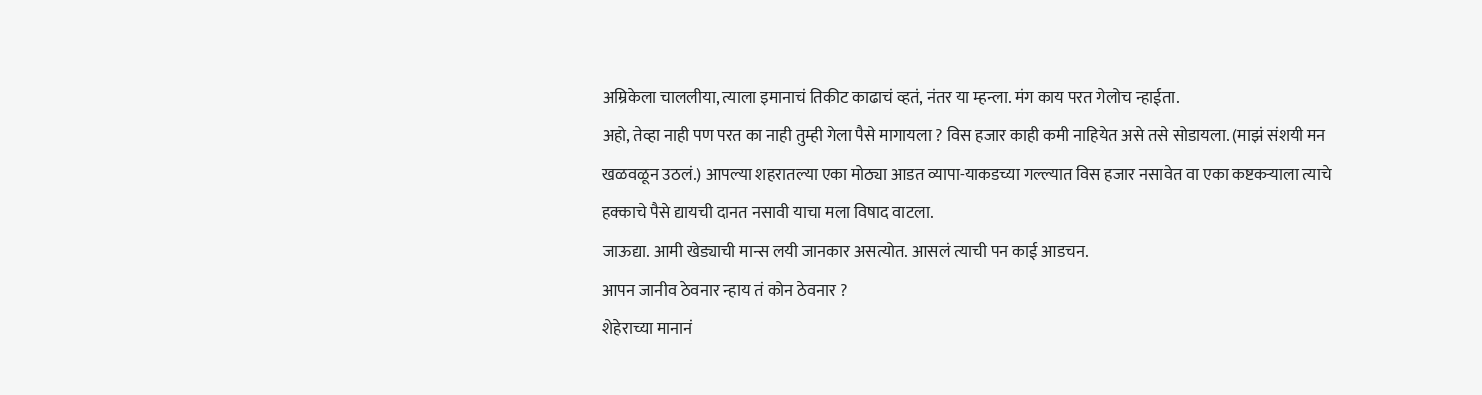अम्रिकेला चाललीया, त्याला इमानाचं तिकीट काढाचं व्हतं, नंतर या म्हन्ला. मंग काय परत गेलोच न्हाईता.
अहो, तेव्हा नाही पण परत का नाही तुम्ही गेला पैसे मागायला ? विस हजार काही कमी नाहियेत असे तसे सोडायला. (माझं संशयी मन खळवळून उठलं.) आपल्या शहरातल्या एका मोठ्या आडत व्यापा-याकडच्या गल्ल्यात विस हजार नसावेत वा एका कष्टकऱ्याला त्याचे हक्काचे पैसे द्यायची दानत नसावी याचा मला विषाद वाटला.
जाऊद्या. आमी खेड्याची मान्स लयी जानकार असत्योत. आसलं त्याची पन काई आडचन.
आपन जानीव ठेवनार न्हाय तं कोन ठेवनार ?
शेहेराच्या मानानं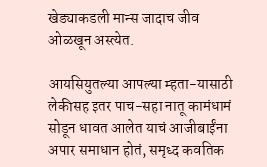खेड्याकडली मान्स जादाच जीव ओळखून अस्त्येत.

आयसियुतल्या आपल्या म्हता-यासाठी लेकीसह इतर पाच-सहा नातू कामंधामं सोडून धावत आलेत याचं आजीबाईंना अपार समाधान होतं, समृध्द कवतिक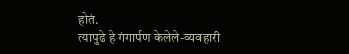होतं.
त्यापुढे हे गंगार्पण केलेले-व्यवहारी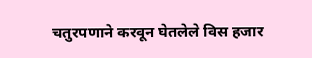चतुरपणाने करवून घेतलेले विस हजार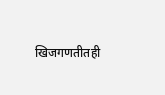खिजगणतीतही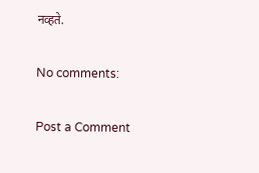नव्हते.

No comments:

Post a Comment